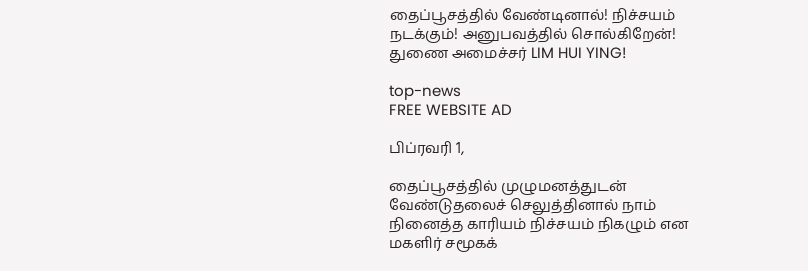தைப்பூசத்தில் வேண்டினால்! நிச்சயம் நடக்கும்! அனுபவத்தில் சொல்கிறேன்! துணை அமைச்சர் LIM HUI YING!

top-news
FREE WEBSITE AD

பிப்ரவரி 1,

தைப்பூசத்தில் முழுமனத்துடன் வேண்டுதலைச் செலுத்தினால் நாம் நினைத்த காரியம் நிச்சயம் நிகழும் என மகளிர் சமூகக்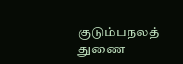குடும்பநலத் துணை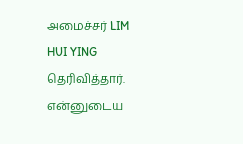அமைச்சர் LIM HUI YING தெரிவித்தார். என்னுடைய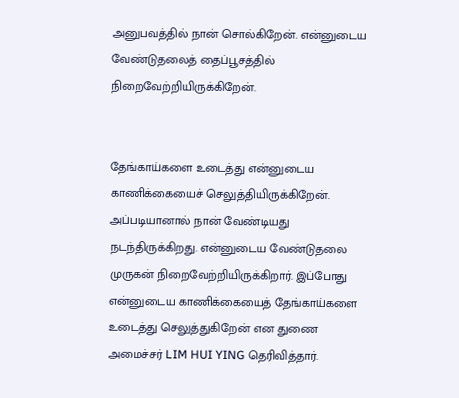அனுபவத்தில் நான் சொல்கிறேன். என்னுடைய வேண்டுதலைத் தைப்பூசத்தில் நிறைவேற்றியிருக்கிறேன்.


தேங்காய்களை உடைத்து என்னுடைய காணிக்கையைச் செலுத்தியிருக்கிறேன். அப்படியானால் நான் வேண்டியது நடந்திருக்கிறது. என்னுடைய வேண்டுதலை முருகன் நிறைவேற்றியிருக்கிறார். இப்போது என்னுடைய காணிக்கையைத் தேங்காய்களை உடைத்து செலுத்துகிறேன் என துணை அமைச்சர் LIM HUI YING தெரிவித்தார்.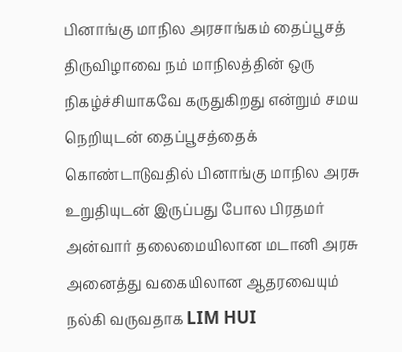பினாங்கு மாநில அரசாங்கம் தைப்பூசத் திருவிழாவை நம் மாநிலத்தின் ஒரு நிகழ்ச்சியாகவே கருதுகிறது என்றும் சமய நெறியுடன் தைப்பூசத்தைக் கொண்டாடுவதில் பினாங்கு மாநில அரசு உறுதியுடன் இருப்பது போல பிரதமர் அன்வார் தலைமையிலான மடானி அரசு அனைத்து வகையிலான ஆதரவையும் நல்கி வருவதாக LIM HUI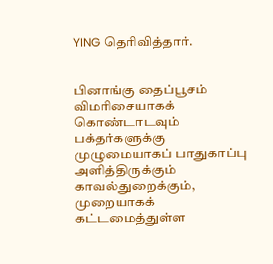YING தெரிவித்தார்.


பினாங்கு தைப்பூசம் விமரிசையாகக் கொண்டாடவும் பக்தர்களுக்கு முழுமையாகப் பாதுகாப்பு அளித்திருக்கும் காவல்துறைக்கும், முறையாகக் கட்டமைத்துள்ள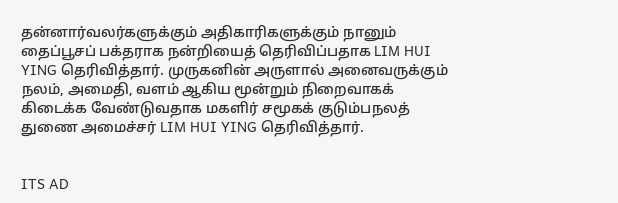தன்னார்வலர்களுக்கும் அதிகாரிகளுக்கும் நானும் தைப்பூசப் பக்தராக நன்றியைத் தெரிவிப்பதாக LIM HUI YING தெரிவித்தார். முருகனின் அருளால் அனைவருக்கும் நலம், அமைதி, வளம் ஆகிய மூன்றும் நிறைவாகக் கிடைக்க வேண்டுவதாக மகளிர் சமூகக் குடும்பநலத் துணை அமைச்சர் LIM HUI YING தெரிவித்தார்.


ITS AD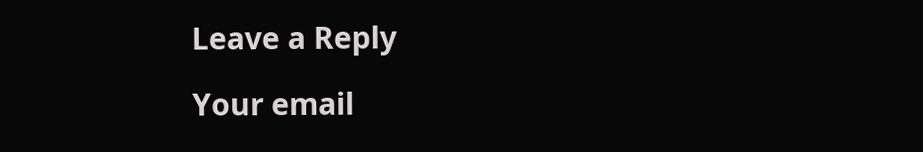Leave a Reply

Your email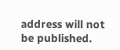address will not be published.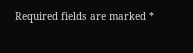Required fields are marked *